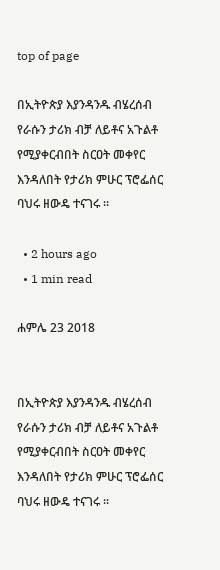top of page

በኢትዮጵያ እያንዳንዱ ብሄረሰብ የራሱን ታሪክ ብቻ ለይቶና አጉልቶ የሚያቀርብበት ስርዐት መቀየር እንዳለበት የታሪክ ምሁር ፕሮፌሰር ባህሩ ዘውዴ ተናገሩ ።

  • 2 hours ago
  • 1 min read

ሐምሌ 23 2018


በኢትዮጵያ እያንዳንዱ ብሄረሰብ የራሱን ታሪክ ብቻ ለይቶና አጉልቶ የሚያቀርብበት ስርዐት መቀየር እንዳለበት የታሪክ ምሁር ፕሮፌሰር ባህሩ ዘውዴ ተናገሩ ።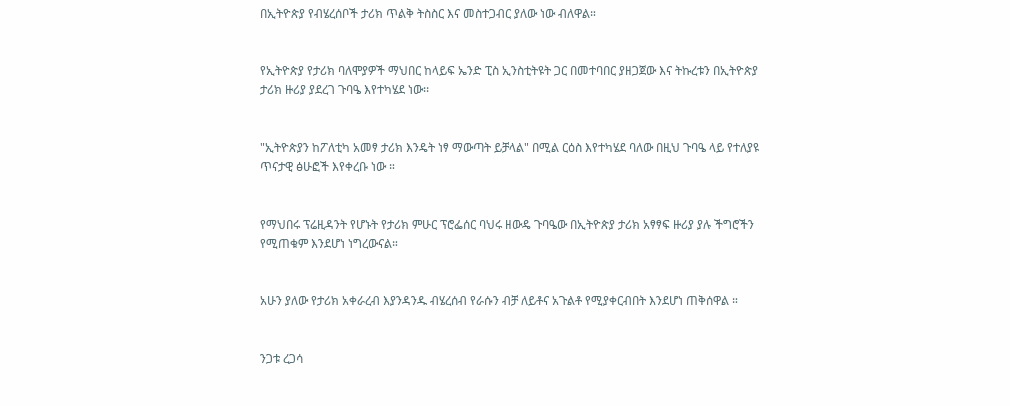በኢትዮጵያ የብሄረሰቦች ታሪክ ጥልቅ ትስስር እና መስተጋብር ያለው ነው ብለዋል።


የኢትዮጵያ የታሪክ ባለሞያዎች ማህበር ከላይፍ ኤንድ ፒስ ኢንስቲትዩት ጋር በመተባበር ያዘጋጀው እና ትኩረቱን በኢትዮጵያ ታሪክ ዙሪያ ያደረገ ጉባዔ እየተካሄደ ነው፡፡


"ኢትዮጵያን ከፖለቲካ አመፃ ታሪክ እንዴት ነፃ ማውጣት ይቻላል" በሚል ርዕስ እየተካሄደ ባለው በዚህ ጉባዔ ላይ የተለያዩ ጥናታዊ ፅሁፎች እየቀረቡ ነው ።


የማህበሩ ፕሬዚዳንት የሆኑት የታሪክ ምሁር ፕሮፌሰር ባህሩ ዘውዴ ጉባዔው በኢትዮጵያ ታሪክ አፃፃፍ ዙሪያ ያሉ ችግሮችን የሚጠቁም እንደሆነ ነግረውናል።


አሁን ያለው የታሪክ አቀራረብ እያንዳንዱ ብሄረሰብ የራሱን ብቻ ለይቶና አጉልቶ የሚያቀርብበት እንደሆነ ጠቅሰዋል ።


ንጋቱ ረጋሳ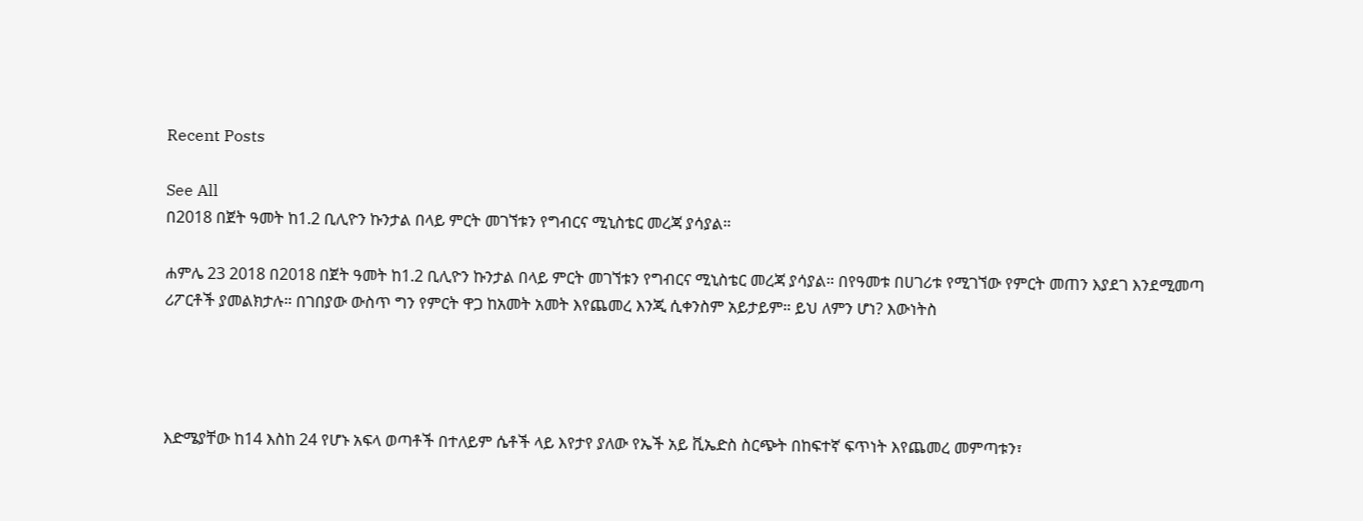Recent Posts

See All
በ2018 በጀት ዓመት ከ1.2 ቢሊዮን ኩንታል በላይ ምርት መገኘቱን የግብርና ሚኒስቴር መረጃ ያሳያል።

ሐምሌ 23 2018 በ2018 በጀት ዓመት ከ1.2 ቢሊዮን ኩንታል በላይ ምርት መገኘቱን የግብርና ሚኒስቴር መረጃ ያሳያል። በየዓመቱ በሀገሪቱ የሚገኘው የምርት መጠን እያደገ እንደሚመጣ ሪፖርቶች ያመልክታሉ። በገበያው ውስጥ ግን የምርት ዋጋ ከአመት አመት እየጨመረ እንጂ ሲቀንስም አይታይም። ይህ ለምን ሆነ? እውነትስ




እድሜያቸው ከ14 እስከ 24 የሆኑ አፍላ ወጣቶች በተለይም ሴቶች ላይ እየታየ ያለው የኤች አይ ቪኤድስ ስርጭት በከፍተኛ ፍጥነት እየጨመረ መምጣቱን፣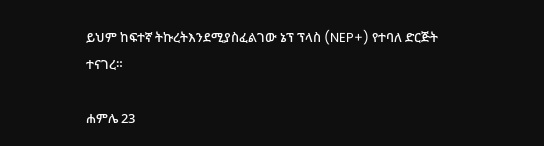ይህም ከፍተኛ ትኩረትእንደሚያስፈልገው ኔፕ ፕላስ (NEP+) የተባለ ድርጅት ተናገረ።

ሐምሌ 23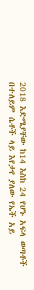2018 እድሜያቸው ከ14 እስከ 24 የሆኑ አፍላ ወጣቶች በተለይም ሴቶች ላይ እየታየ ያለው የኤች አይ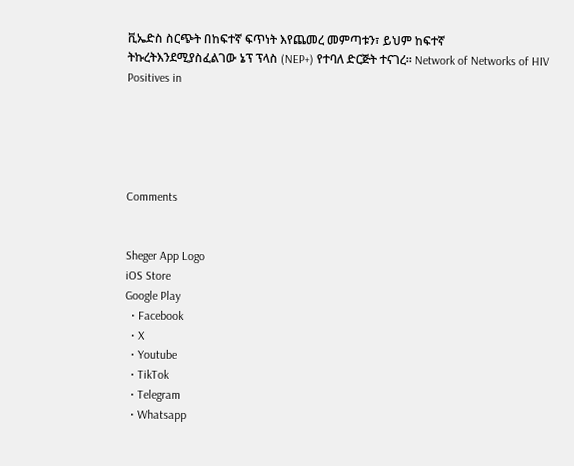ቪኤድስ ስርጭት በከፍተኛ ፍጥነት እየጨመረ መምጣቱን፣ ይህም ከፍተኛ ትኩረትእንደሚያስፈልገው ኔፕ ፕላስ (NEP+) የተባለ ድርጅት ተናገረ። Network of Networks of HIV Positives in





Comments


Sheger App Logo
iOS Store
Google Play
  • Facebook
  • X
  • Youtube
  • TikTok
  • Telegram
  • Whatsapp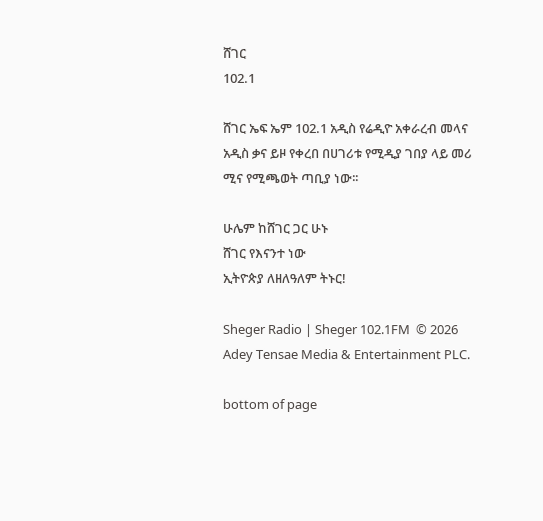ሸገር
102.1

ሸገር ኤፍ ኤም 102.1 አዲስ የሬዲዮ አቀራረብ መላና አዲስ ቃና ይዞ የቀረበ በሀገሪቱ የሚዲያ ገበያ ላይ መሪ ሚና የሚጫወት ጣቢያ ነው፡፡

ሁሌም ከሸገር ጋር ሁኑ
ሸገር የእናንተ ነው
ኢትዮጵያ ለዘለዓለም ትኑር!

Sheger Radio | Sheger 102.1FM  © 2026 Adey Tensae Media & Entertainment PLC.

bottom of page